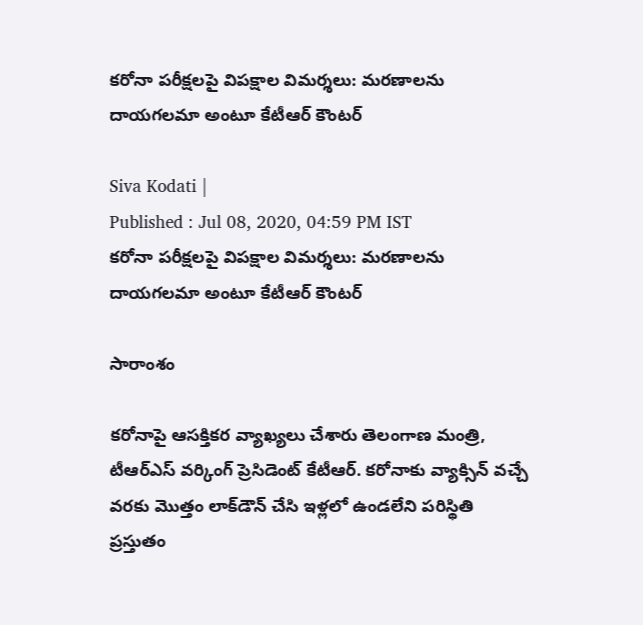కరోనా పరీక్షలపై విపక్షాల విమర్శలు: మరణాలను దాయగలమా అంటూ కేటీఆర్ కౌంటర్

Siva Kodati |
Published : Jul 08, 2020, 04:59 PM IST
కరోనా పరీక్షలపై విపక్షాల విమర్శలు: మరణాలను దాయగలమా అంటూ కేటీఆర్ కౌంటర్

సారాంశం

కరోనాపై ఆసక్తికర వ్యాఖ్యలు చేశారు తెలంగాణ మంత్రి, టీఆర్ఎస్ వర్కింగ్ ప్రెసిడెంట్ కేటీఆర్. కరోనాకు వ్యాక్సిన్‌ వచ్చే వరకు మొత్తం లాక్‌డౌన్ చేసి ఇళ్లలో ఉండలేని పరిస్థితి ప్రస్తుతం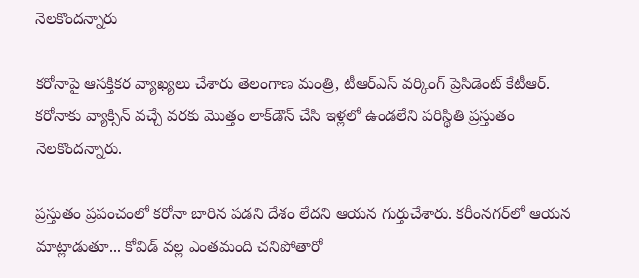నెలకొందన్నారు

కరోనాపై ఆసక్తికర వ్యాఖ్యలు చేశారు తెలంగాణ మంత్రి, టీఆర్ఎస్ వర్కింగ్ ప్రెసిడెంట్ కేటీఆర్. కరోనాకు వ్యాక్సిన్‌ వచ్చే వరకు మొత్తం లాక్‌డౌన్ చేసి ఇళ్లలో ఉండలేని పరిస్థితి ప్రస్తుతం నెలకొందన్నారు.

ప్రస్తుతం ప్రపంచంలో కరోనా బారిన పడని దేశం లేదని ఆయన గుర్తుచేశారు. కరీంనగర్‌లో ఆయన మాట్లాడుతూ... కోవిడ్ వల్ల ఎంతమంది చనిపోతారో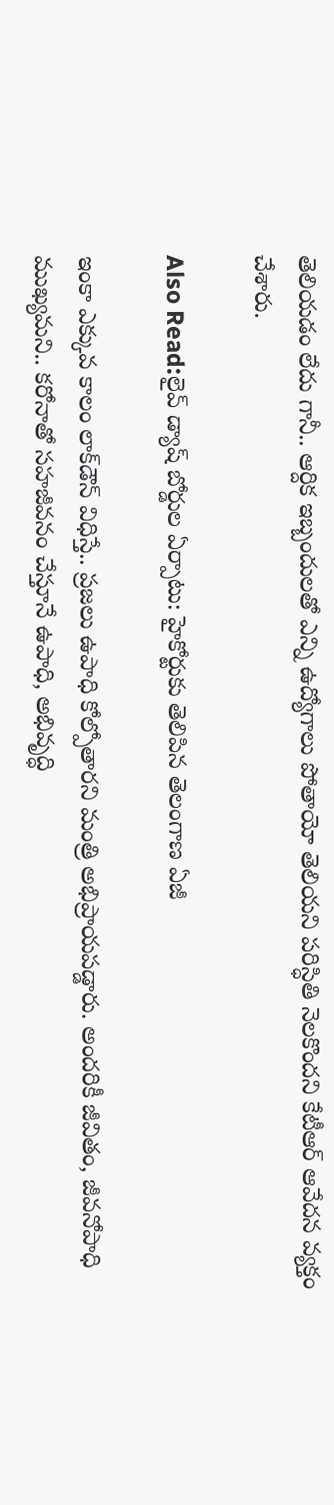తెలియడం లేదు గానీ.. ఆర్దిక ఇబ్బందులతో ఎన్ని ఉద్యోగాలు పోతాయో తెలియని పరిస్ధితి నెలకొందని కేటీఆర్ ఆవేదన వ్యక్తం చేశారు.

Also Read:లైవ్ డ్యాష్ బోర్డుల ఏర్పాటు: హైకోర్టుకు తెలిపిన తెలంగాణ ఏజీ

ఇంకా ఎక్కువ కాలం లాక్‌డౌన్ విధిస్తే.. ప్రజలు ఉపాధి కోల్పోతారని మంత్రి అభిప్రాయపడ్డారు. అందరికీ జీవితం, జీవనోపాధి ముఖ్యమని.. కరోనాతో సహజీవనం చేస్తూనే ఉపాధి, అభివృద్ధి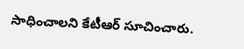సాధించాలని కేటీఆర్ సూచించారు.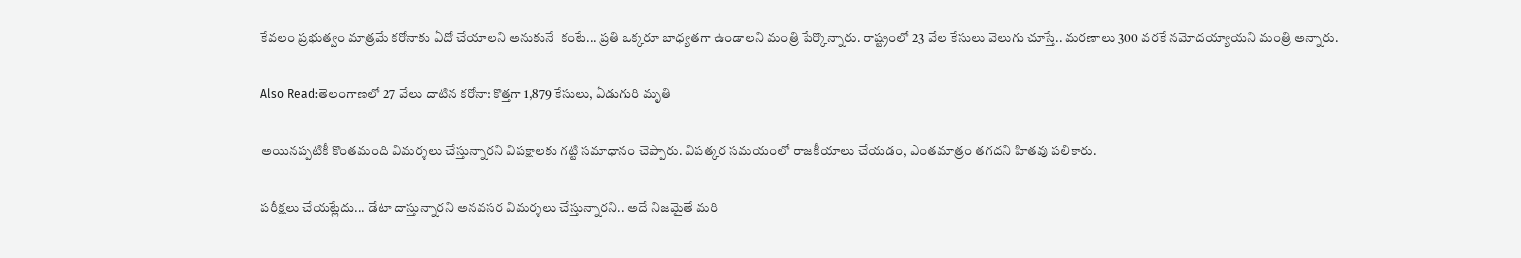కేవలం ప్రభుత్వం మాత్రమే కరోనాకు ఏదో చేయాలని అనుకునే  కంటే... ప్రతి ఒక్కరూ బాధ్యతగా ఉండాలని మంత్రి పేర్కొన్నారు. రాష్ట్రంలో 23 వేల కేసులు వెలుగు చూస్తే.. మరణాలు 300 వరకే నమోదయ్యాయని మంత్రి అన్నారు.

Also Read:తెలంగాణలో 27 వేలు దాటిన కరోనా: కొత్తగా 1,879 కేసులు, ఏడుగురి మృతి

అయినప్పటికీ కొంతమంది విమర్శలు చేస్తున్నారని విపక్షాలకు గట్టి సమాధానం చెప్పారు. విపత్కర సమయంలో రాజకీయాలు చేయడం, ఎంతమాత్రం తగదని హితవు పలికారు.

పరీక్షలు చేయట్లేదు... డేటా దాస్తున్నారని అనవసర విమర్శలు చేస్తున్నారని.. అదే నిజమైతే మరి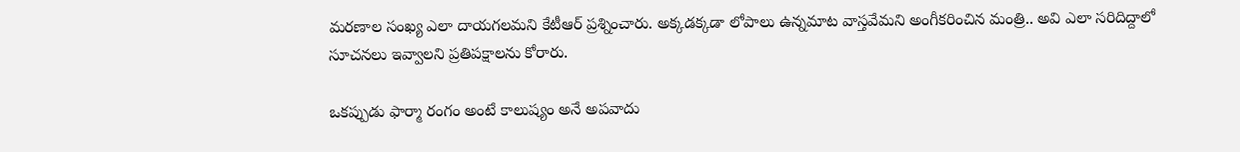మరణాల సంఖ్య ఎలా దాయగలమని కేటీఆర్ ప్రశ్నించారు. అక్కడక్కడా లోపాలు ఉన్నమాట వాస్తవేమని అంగీకరించిన మంత్రి.. అవి ఎలా సరిదిద్దాలో సూచనలు ఇవ్వాలని ప్రతిపక్షాలను కోరారు.

ఒకప్పుడు ఫార్మా రంగం అంటే కాలుష్యం అనే అపవాదు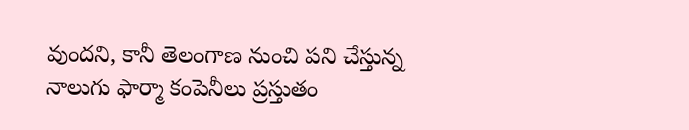వుందని, కానీ తెలంగాణ నుంచి పని చేస్తున్న నాలుగు ఫార్మా కంపెనీలు ప్రస్తుతం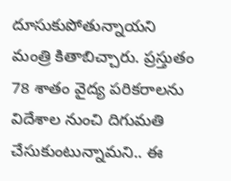దూసుకుపోతున్నాయని మంత్రి కితాబిచ్చారు. ప్రస్తుతం 78 శాతం వైద్య పరికరాలను విదేశాల నుంచి దిగుమతి చేసుకుంటున్నామని.. ఈ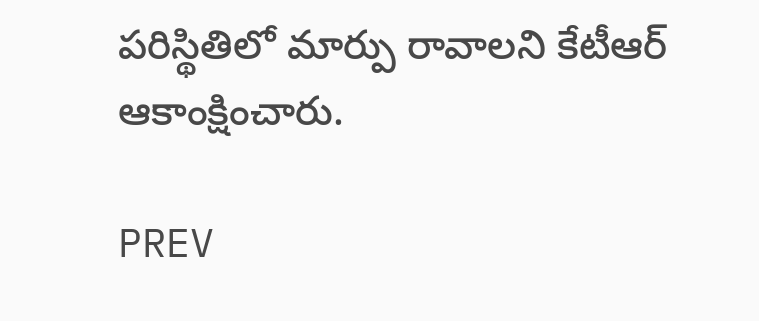పరిస్థితిలో మార్పు రావాలని కేటీఆర్ ఆకాంక్షించారు.

PREV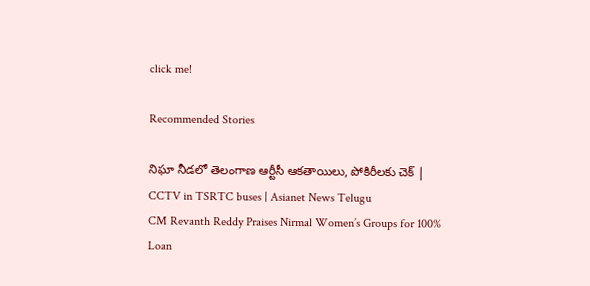click me!

Recommended Stories

నిఘా నీడలో తెలంగాణ ఆర్టీసీ ఆకతాయిలు, పోకిరీలకు చెక్ | CCTV in TSRTC buses | Asianet News Telugu
CM Revanth Reddy Praises Nirmal Women’s Groups for 100% Loan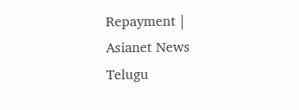Repayment | Asianet News Telugu